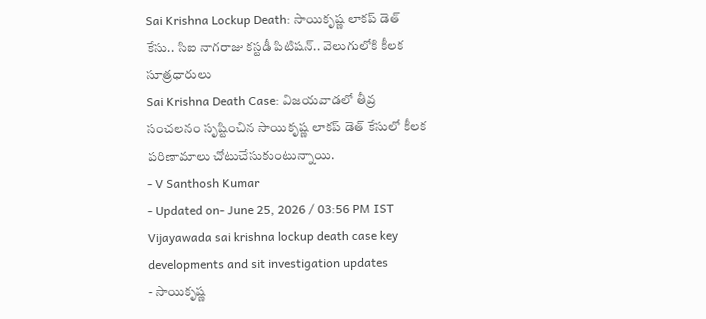Sai Krishna Lockup Death: సాయికృష్ణ లాకప్ డెత్ కేసు.. సిఐ నాగరాజు కస్టడీ పిటిషన్.. వెలుగులోకి కీలక సూత్రధారులు
Sai Krishna Death Case: విజయవాడలో తీవ్ర సంచలనం సృష్టించిన సాయికృష్ణ లాకప్ డెత్ కేసులో కీలక పరిణామాలు చోటుచేసుకుంటున్నాయి.
- V Santhosh Kumar
- Updated on- June 25, 2026 / 03:56 PM IST
Vijayawada sai krishna lockup death case key developments and sit investigation updates
- సాయికృష్ణ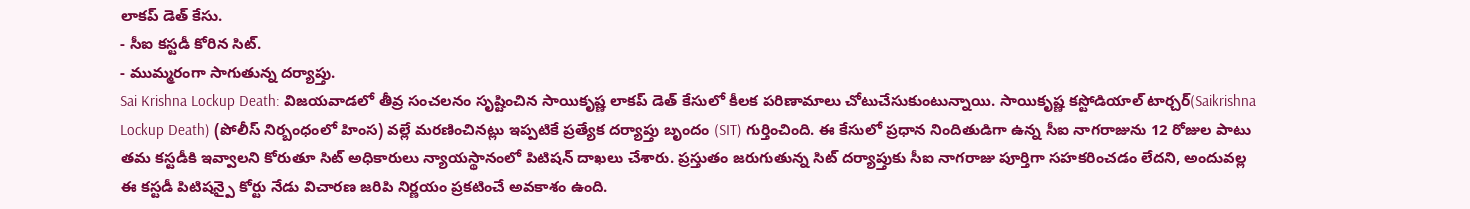లాకప్ డెత్ కేసు.
- సీఐ కస్టడీ కోరిన సిట్.
- ముమ్మరంగా సాగుతున్న దర్యాప్తు.
Sai Krishna Lockup Death: విజయవాడలో తీవ్ర సంచలనం సృష్టించిన సాయికృష్ణ లాకప్ డెత్ కేసులో కీలక పరిణామాలు చోటుచేసుకుంటున్నాయి. సాయికృష్ణ కస్టోడియాల్ టార్చర్(Saikrishna Lockup Death) (పోలీస్ నిర్బంధంలో హింస) వల్లే మరణించినట్లు ఇప్పటికే ప్రత్యేక దర్యాప్తు బృందం (SIT) గుర్తించింది. ఈ కేసులో ప్రధాన నిందితుడిగా ఉన్న సీఐ నాగరాజును 12 రోజుల పాటు తమ కస్టడీకి ఇవ్వాలని కోరుతూ సిట్ అధికారులు న్యాయస్థానంలో పిటిషన్ దాఖలు చేశారు. ప్రస్తుతం జరుగుతున్న సిట్ దర్యాప్తుకు సీఐ నాగరాజు పూర్తిగా సహకరించడం లేదని, అందువల్ల ఈ కస్టడీ పిటిషన్పై కోర్టు నేడు విచారణ జరిపి నిర్ణయం ప్రకటించే అవకాశం ఉంది.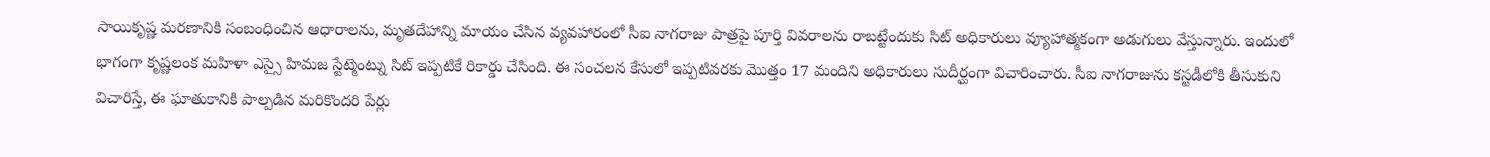సాయికృష్ణ మరణానికి సంబంధించిన ఆధారాలను, మృతదేహాన్ని మాయం చేసిన వ్యవహారంలో సీఐ నాగరాజు పాత్రపై పూర్తి వివరాలను రాబట్టేందుకు సిట్ అధికారులు వ్యూహాత్మకంగా అడుగులు వేస్తున్నారు. ఇందులో భాగంగా కృష్ణలంక మహిళా ఎస్సై హిమజ స్టేట్మెంట్ను సిట్ ఇప్పటికే రికార్డు చేసింది. ఈ సంచలన కేసులో ఇప్పటివరకు మొత్తం 17 మందిని అధికారులు సుదీర్ఘంగా విచారించారు. సీఐ నాగరాజును కస్టడీలోకి తీసుకుని విచారిస్తే, ఈ ఘాతుకానికి పాల్పడిన మరికొందరి పేర్లు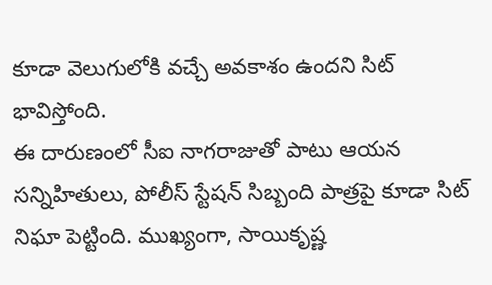కూడా వెలుగులోకి వచ్చే అవకాశం ఉందని సిట్ భావిస్తోంది.
ఈ దారుణంలో సీఐ నాగరాజుతో పాటు ఆయన సన్నిహితులు, పోలీస్ స్టేషన్ సిబ్బంది పాత్రపై కూడా సిట్ నిఘా పెట్టింది. ముఖ్యంగా, సాయికృష్ణ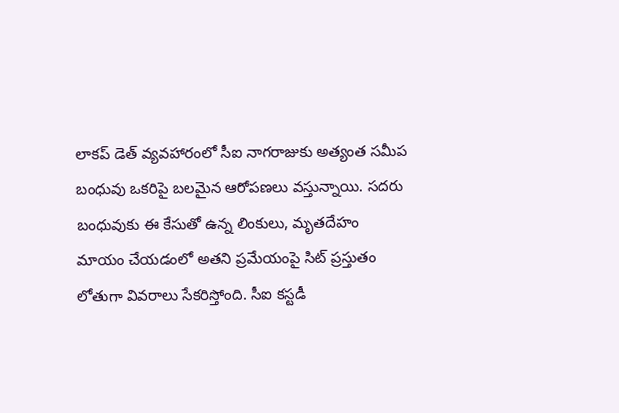లాకప్ డెత్ వ్యవహారంలో సీఐ నాగరాజుకు అత్యంత సమీప బంధువు ఒకరిపై బలమైన ఆరోపణలు వస్తున్నాయి. సదరు బంధువుకు ఈ కేసుతో ఉన్న లింకులు, మృతదేహం మాయం చేయడంలో అతని ప్రమేయంపై సిట్ ప్రస్తుతం లోతుగా వివరాలు సేకరిస్తోంది. సీఐ కస్టడీ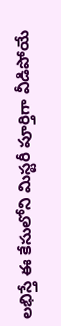లభిస్తే ఈ కేసులోని మిస్టరీ పూర్తిగా వీడిపోయే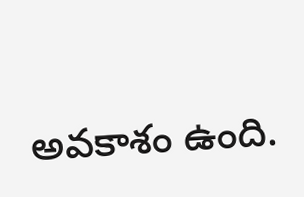అవకాశం ఉంది.